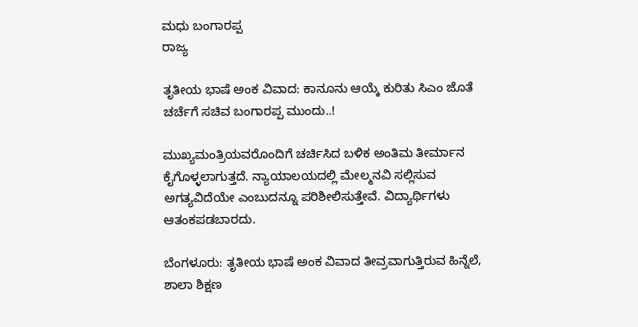ಮಧು ಬಂಗಾರಪ್ಪ
ರಾಜ್ಯ

ತೃತೀಯ ಭಾಷೆ ಅಂಕ ವಿವಾದ: ಕಾನೂನು ಆಯ್ಕೆ ಕುರಿತು ಸಿಎಂ ಜೊತೆ ಚರ್ಚೆಗೆ ಸಚಿವ ಬಂಗಾರಪ್ಪ ಮುಂದು..!

ಮುಖ್ಯಮಂತ್ರಿಯವರೊಂದಿಗೆ ಚರ್ಚಿಸಿದ ಬಳಿಕ ಅಂತಿಮ ತೀರ್ಮಾನ ಕೈಗೊಳ್ಳಲಾಗುತ್ತದೆ. ನ್ಯಾಯಾಲಯದಲ್ಲಿ ಮೇಲ್ಮನವಿ ಸಲ್ಲಿಸುವ ಅಗತ್ಯವಿದೆಯೇ ಎಂಬುದನ್ನೂ ಪರಿಶೀಲಿಸುತ್ತೇವೆ. ವಿದ್ಯಾರ್ಥಿಗಳು ಆತಂಕಪಡಬಾರದು.

ಬೆಂಗಳೂರು: ತೃತೀಯ ಭಾಷೆ ಅಂಕ ವಿವಾದ ತೀವ್ರವಾಗುತ್ತಿರುವ ಹಿನ್ನೆಲೆ, ಶಾಲಾ ಶಿಕ್ಷಣ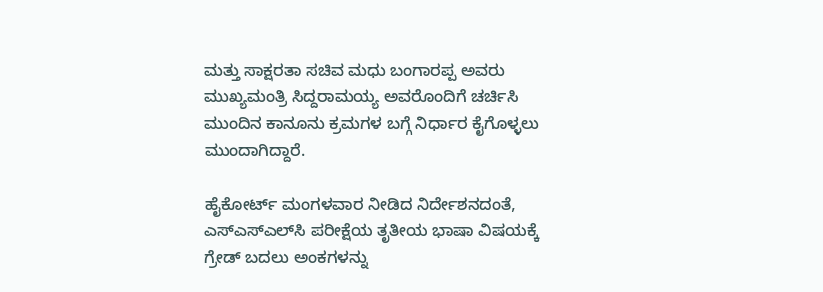ಮತ್ತು ಸಾಕ್ಷರತಾ ಸಚಿವ ಮಧು ಬಂಗಾರಪ್ಪ ಅವರು ಮುಖ್ಯಮಂತ್ರಿ ಸಿದ್ದರಾಮಯ್ಯ ಅವರೊಂದಿಗೆ ಚರ್ಚಿಸಿ ಮುಂದಿನ ಕಾನೂನು ಕ್ರಮಗಳ ಬಗ್ಗೆ ನಿರ್ಧಾರ ಕೈಗೊಳ್ಳಲು ಮುಂದಾಗಿದ್ದಾರೆ.

ಹೈಕೋರ್ಟ್ ಮಂಗಳವಾರ ನೀಡಿದ ನಿರ್ದೇಶನದಂತೆ, ಎಸ್‌ಎಸ್‌ಎಲ್‌ಸಿ ಪರೀಕ್ಷೆಯ ತೃತೀಯ ಭಾಷಾ ವಿಷಯಕ್ಕೆ ಗ್ರೇಡ್ ಬದಲು ಅಂಕಗಳನ್ನು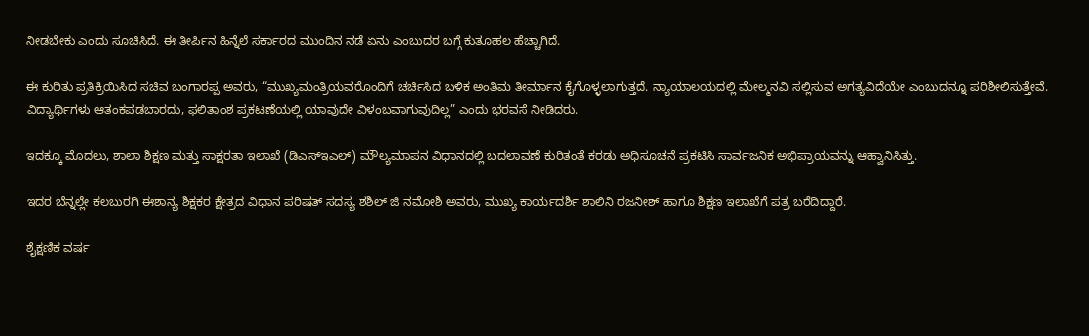ನೀಡಬೇಕು ಎಂದು ಸೂಚಿಸಿದೆ. ಈ ತೀರ್ಪಿನ ಹಿನ್ನೆಲೆ ಸರ್ಕಾರದ ಮುಂದಿನ ನಡೆ ಏನು ಎಂಬುದರ ಬಗ್ಗೆ ಕುತೂಹಲ ಹೆಚ್ಚಾಗಿದೆ.

ಈ ಕುರಿತು ಪ್ರತಿಕ್ರಿಯಿಸಿದ ಸಚಿವ ಬಂಗಾರಪ್ಪ ಅವರು, “ಮುಖ್ಯಮಂತ್ರಿಯವರೊಂದಿಗೆ ಚರ್ಚಿಸಿದ ಬಳಿಕ ಅಂತಿಮ ತೀರ್ಮಾನ ಕೈಗೊಳ್ಳಲಾಗುತ್ತದೆ. ನ್ಯಾಯಾಲಯದಲ್ಲಿ ಮೇಲ್ಮನವಿ ಸಲ್ಲಿಸುವ ಅಗತ್ಯವಿದೆಯೇ ಎಂಬುದನ್ನೂ ಪರಿಶೀಲಿಸುತ್ತೇವೆ. ವಿದ್ಯಾರ್ಥಿಗಳು ಆತಂಕಪಡಬಾರದು, ಫಲಿತಾಂಶ ಪ್ರಕಟಣೆಯಲ್ಲಿ ಯಾವುದೇ ವಿಳಂಬವಾಗುವುದಿಲ್ಲ” ಎಂದು ಭರವಸೆ ನೀಡಿದರು.

ಇದಕ್ಕೂ ಮೊದಲು, ಶಾಲಾ ಶಿಕ್ಷಣ ಮತ್ತು ಸಾಕ್ಷರತಾ ಇಲಾಖೆ (ಡಿಎಸ್‌ಇಎಲ್) ಮೌಲ್ಯಮಾಪನ ವಿಧಾನದಲ್ಲಿ ಬದಲಾವಣೆ ಕುರಿತಂತೆ ಕರಡು ಅಧಿಸೂಚನೆ ಪ್ರಕಟಿಸಿ ಸಾರ್ವಜನಿಕ ಅಭಿಪ್ರಾಯವನ್ನು ಆಹ್ವಾನಿಸಿತ್ತು.

ಇದರ ಬೆನ್ನಲ್ಲೇ ಕಲಬುರಗಿ ಈಶಾನ್ಯ ಶಿಕ್ಷಕರ ಕ್ಷೇತ್ರದ ವಿಧಾನ ಪರಿಷತ್ ಸದಸ್ಯ ಶಶಿಲ್ ಜಿ ನಮೋಶಿ ಅವರು, ಮುಖ್ಯ ಕಾರ್ಯದರ್ಶಿ ಶಾಲಿನಿ ರಜನೀಶ್ ಹಾಗೂ ಶಿಕ್ಷಣ ಇಲಾಖೆಗೆ ಪತ್ರ ಬರೆದಿದ್ದಾರೆ.

ಶೈಕ್ಷಣಿಕ ವರ್ಷ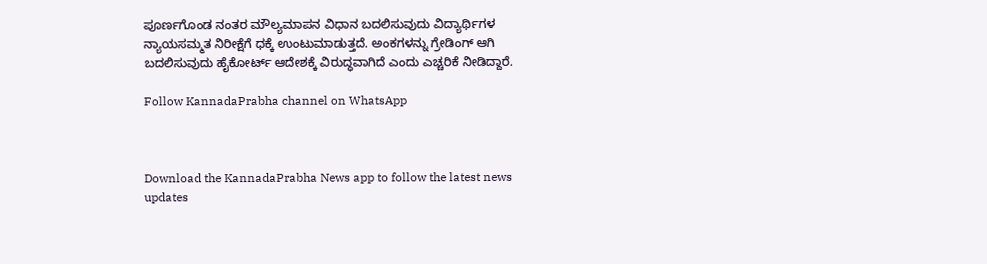ಪೂರ್ಣಗೊಂಡ ನಂತರ ಮೌಲ್ಯಮಾಪನ ವಿಧಾನ ಬದಲಿಸುವುದು ವಿದ್ಯಾರ್ಥಿಗಳ ನ್ಯಾಯಸಮ್ಮತ ನಿರೀಕ್ಷೆಗೆ ಧಕ್ಕೆ ಉಂಟುಮಾಡುತ್ತದೆ. ಅಂಕಗಳನ್ನು ಗ್ರೇಡಿಂಗ್ ಆಗಿ ಬದಲಿಸುವುದು ಹೈಕೋರ್ಟ್ ಆದೇಶಕ್ಕೆ ವಿರುದ್ಧವಾಗಿದೆ ಎಂದು ಎಚ್ಚರಿಕೆ ನೀಡಿದ್ದಾರೆ.

Follow KannadaPrabha channel on WhatsApp



Download the KannadaPrabha News app to follow the latest news updates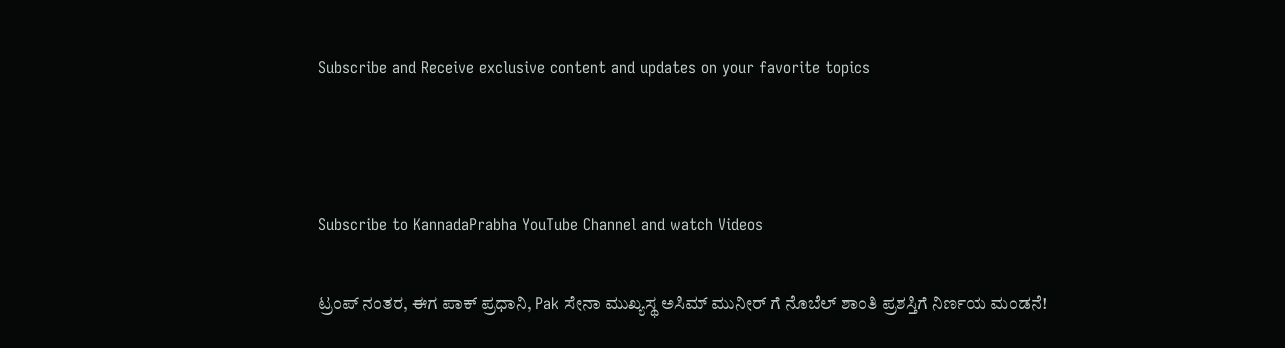Subscribe and Receive exclusive content and updates on your favorite topics



Subscribe to KannadaPrabha YouTube Channel and watch Videos

ಟ್ರಂಪ್ ನಂತರ, ಈಗ ಪಾಕ್ ಪ್ರಧಾನಿ, Pak ಸೇನಾ ಮುಖ್ಯಸ್ಥ ಅಸಿಮ್ ಮುನೀರ್ ಗೆ ನೊಬೆಲ್ ಶಾಂತಿ ಪ್ರಶಸ್ತಿಗೆ ನಿರ್ಣಯ ಮಂಡನೆ!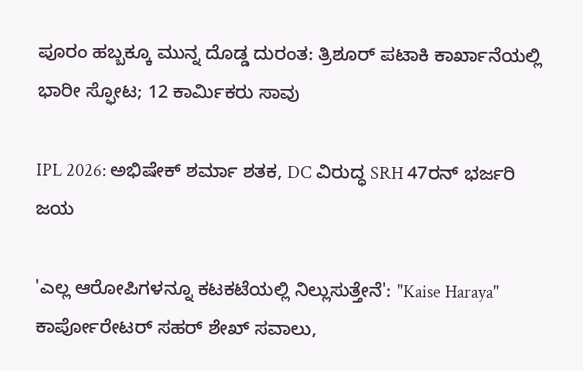ಪೂರಂ ಹಬ್ಬಕ್ಕೂ ಮುನ್ನ ದೊಡ್ಡ ದುರಂತ: ತ್ರಿಶೂರ್‌ ಪಟಾಕಿ ಕಾರ್ಖಾನೆಯಲ್ಲಿ ಭಾರೀ ಸ್ಫೋಟ; 12 ಕಾರ್ಮಿಕರು ಸಾವು

IPL 2026: ಅಭಿಷೇಕ್ ಶರ್ಮಾ ಶತಕ, DC ವಿರುದ್ಧ SRH 47ರನ್ ಭರ್ಜರಿ ಜಯ

'ಎಲ್ಲ ಆರೋಪಿಗಳನ್ನೂ ಕಟಕಟೆಯಲ್ಲಿ ನಿಲ್ಲುಸುತ್ತೇನೆ': "Kaise Haraya" ಕಾರ್ಪೋರೇಟರ್ ಸಹರ್ ಶೇಖ್ ಸವಾಲು,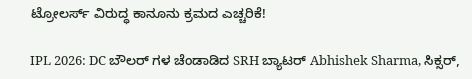ಟ್ರೋಲರ್ಸ್ ವಿರುದ್ಧ ಕಾನೂನು ಕ್ರಮದ ಎಚ್ಚರಿಕೆ!

IPL 2026: DC ಬೌಲರ್ ಗಳ ಚೆಂಡಾಡಿದ SRH ಬ್ಯಾಟರ್ Abhishek Sharma, ಸಿಕ್ಸರ್,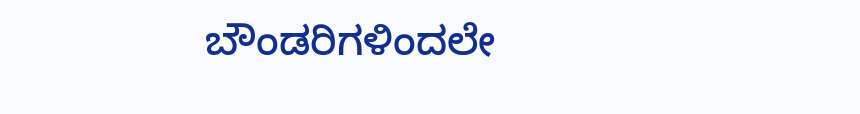ಬೌಂಡರಿಗಳಿಂದಲೇ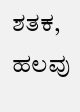ಶತಕ, ಹಲವು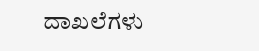ದಾಖಲೆಗಳು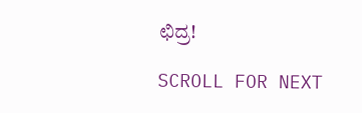ಛಿದ್ರ!

SCROLL FOR NEXT